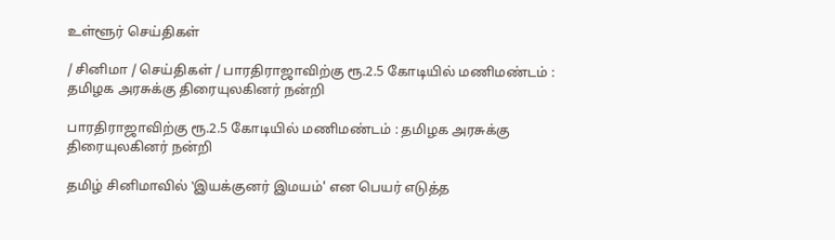உள்ளூர் செய்திகள்

/ சினிமா / செய்திகள் / பாரதிராஜாவிற்கு ரூ.2.5 கோடியில் மணிமண்டம் : தமிழக அரசுக்கு திரையுலகினர் நன்றி

பாரதிராஜாவிற்கு ரூ.2.5 கோடியில் மணிமண்டம் : தமிழக அரசுக்கு திரையுலகினர் நன்றி

தமிழ் சினிமாவில் ‛இயக்குனர் இமயம்' என பெயர் எடுத்த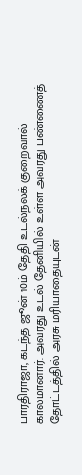பாரதிராஜா, கடந்த ஜூன் 10ம் தேதி உடல்நலக் குறைவால் காலமானார். அவரது உடல் தேனியில் உள்ள அவரது பண்ணைத் தோட்டத்தில் அரசு மரியாதையுடன்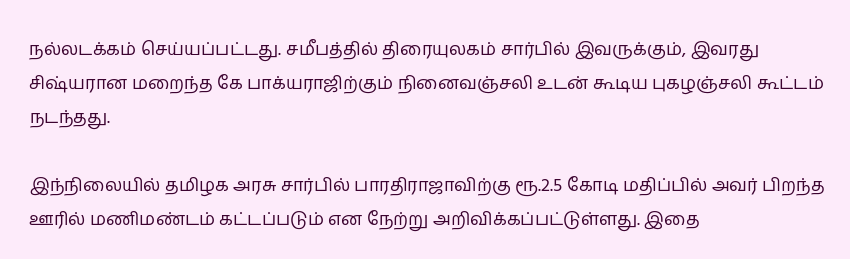நல்லடக்கம் செய்யப்பட்டது. சமீபத்தில் திரையுலகம் சார்பில் இவருக்கும், இவரது சிஷ்யரான மறைந்த கே பாக்யராஜிற்கும் நினைவஞ்சலி உடன் கூடிய புகழஞ்சலி கூட்டம் நடந்தது.

இந்நிலையில் தமிழக அரசு சார்பில் பாரதிராஜாவிற்கு ரூ.2.5 கோடி மதிப்பில் அவர் பிறந்த ஊரில் மணிமண்டம் கட்டப்படும் என நேற்று அறிவிக்கப்பட்டுள்ளது. இதை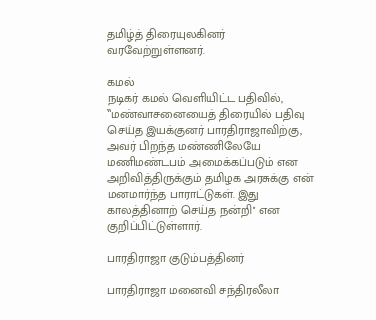தமிழ்த் திரையுலகினர் வரவேற்றுள்ளனர்.

கமல்
நடிகர் கமல் வெளியிட்ட பதிவில், ‛‛மண்வாசனையைத் திரையில் பதிவு செய்த இயக்குனர் பாரதிராஜாவிற்கு, அவர் பிறந்த மண்ணிலேயே மணிமண்டபம் அமைக்கப்படும் என அறிவித்திருக்கும் தமிழக அரசுக்கு என் மனமார்ந்த பாராட்டுகள். இது காலத்தினாற் செய்த நன்றி'' என குறிப்பிட்டுள்ளார்.

பாரதிராஜா குடும்பத்தினர்

பாரதிராஜா மனைவி சந்திரலீலா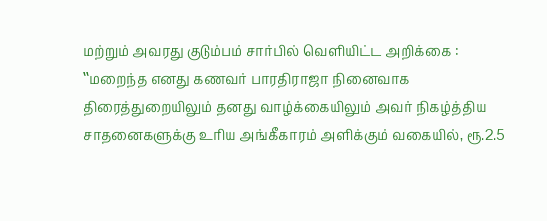மற்றும் அவரது குடும்பம் சார்பில் வெளியிட்ட அறிக்கை : ‛‛மறைந்த எனது கணவர் பாரதிராஜா நினைவாக திரைத்துறையிலும் தனது வாழ்க்கையிலும் அவர் நிகழ்த்திய சாதனைகளுக்கு உரிய அங்கீகாரம் அளிக்கும் வகையில், ரூ.2.5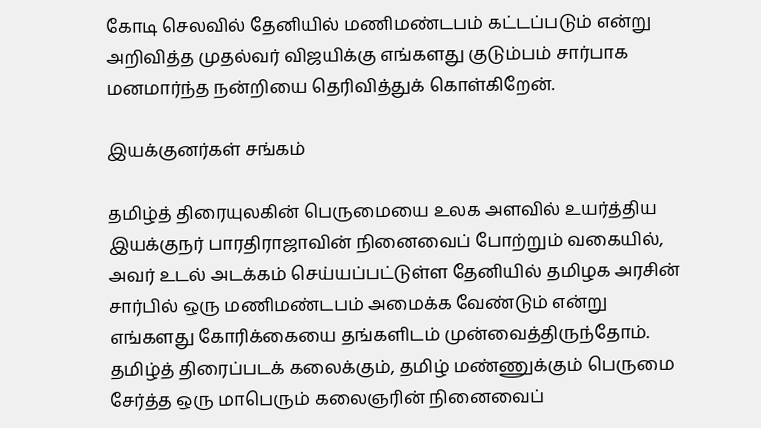கோடி செலவில் தேனியில் மணிமண்டபம் கட்டப்படும் என்று அறிவித்த முதல்வர் விஜயிக்கு எங்களது குடும்பம் சார்பாக மனமார்ந்த நன்றியை தெரிவித்துக் கொள்கிறேன்.

இயக்குனர்கள் சங்கம்

தமிழ்த் திரையுலகின் பெருமையை உலக அளவில் உயர்த்திய இயக்குநர் பாரதிராஜாவின் நினைவைப் போற்றும் வகையில், அவர் உடல் அடக்கம் செய்யப்பட்டுள்ள தேனியில் தமிழக அரசின் சார்பில் ஒரு மணிமண்டபம் அமைக்க வேண்டும் என்று எங்களது கோரிக்கையை தங்களிடம் முன்வைத்திருந்தோம். தமிழ்த் திரைப்படக் கலைக்கும், தமிழ் மண்ணுக்கும் பெருமை சேர்த்த ஒரு மாபெரும் கலைஞரின் நினைவைப்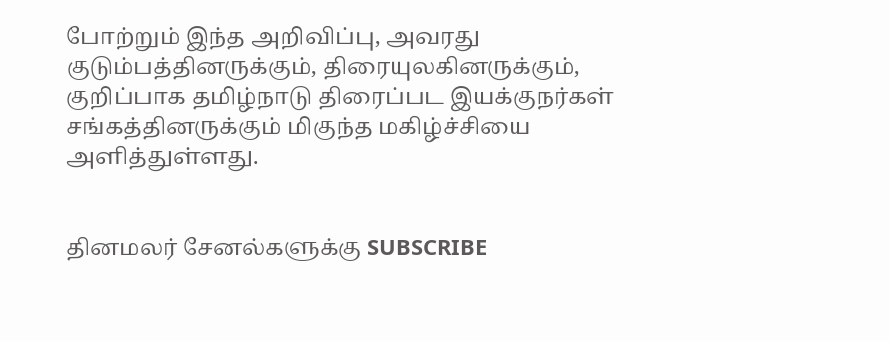போற்றும் இந்த அறிவிப்பு, அவரது குடும்பத்தினருக்கும், திரையுலகினருக்கும், குறிப்பாக தமிழ்நாடு திரைப்பட இயக்குநர்கள் சங்கத்தினருக்கும் மிகுந்த மகிழ்ச்சியை அளித்துள்ளது.


தினமலர் சேனல்களுக்கு SUBSCRIBE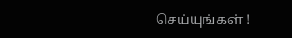செய்யுங்கள் !